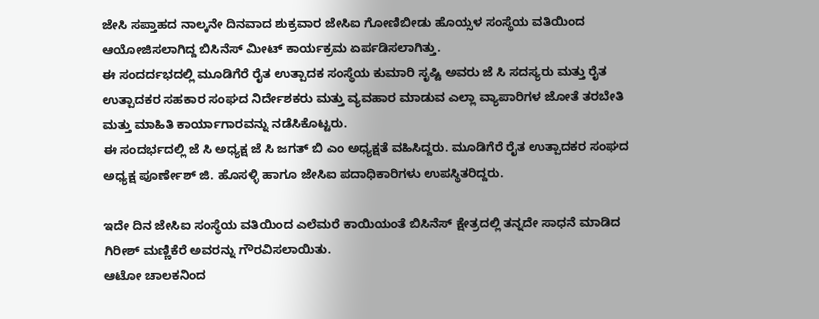ಜೇಸಿ ಸಪ್ತಾಹದ ನಾಲ್ಕನೇ ದಿನವಾದ ಶುಕ್ರವಾರ ಜೇಸಿಐ ಗೋಣಿಬೀಡು ಹೊಯ್ಸಳ ಸಂಸ್ಥೆಯ ವತಿಯಿಂದ ಆಯೋಜಿಸಲಾಗಿದ್ದ ಬಿಸಿನೆಸ್ ಮೀಟ್ ಕಾರ್ಯಕ್ರಮ ಏರ್ಪಡಿಸಲಾಗಿತ್ತು.
ಈ ಸಂದರ್ದಭದಲ್ಲಿ ಮೂಡಿಗೆರೆ ರೈತ ಉತ್ಪಾದಕ ಸಂಸ್ಥೆಯ ಕುಮಾರಿ ಸೃಷ್ಟಿ ಅವರು ಜೆ ಸಿ ಸದಸ್ಯರು ಮತ್ತು ರೈತ ಉತ್ಪಾದಕರ ಸಹಕಾರ ಸಂಘದ ನಿರ್ದೇಶಕರು ಮತ್ತು ವ್ಯವಹಾರ ಮಾಡುವ ಎಲ್ಲಾ ವ್ಯಾಪಾರಿಗಳ ಜೋತೆ ತರಬೇತಿ ಮತ್ತು ಮಾಹಿತಿ ಕಾರ್ಯಾಗಾರವನ್ನು ನಡೆಸಿಕೊಟ್ಟರು.
ಈ ಸಂದರ್ಭದಲ್ಲಿ ಜೆ ಸಿ ಅಧ್ಯಕ್ಷ ಜೆ ಸಿ ಜಗತ್ ಬಿ ಎಂ ಅಧ್ಯಕ್ಷತೆ ವಹಿಸಿದ್ದರು. ಮೂಡಿಗೆರೆ ರೈತ ಉತ್ಪಾದಕರ ಸಂಘದ ಅಧ್ಯಕ್ಷ ಪೂರ್ಣೇಶ್ ಜಿ. ಹೊಸಳ್ಳಿ ಹಾಗೂ ಜೇಸಿಐ ಪದಾಧಿಕಾರಿಗಳು ಉಪಸ್ಥಿತರಿದ್ದರು.

ಇದೇ ದಿನ ಜೇಸಿಐ ಸಂಸ್ಥೆಯ ವತಿಯಿಂದ ಎಲೆಮರೆ ಕಾಯಿಯಂತೆ ಬಿಸಿನೆಸ್ ಕ್ಷೇತ್ರದಲ್ಲಿ ತನ್ನದೇ ಸಾಧನೆ ಮಾಡಿದ ಗಿರೀಶ್ ಮಣ್ಣಿಕೆರೆ ಅವರನ್ನು ಗೌರವಿಸಲಾಯಿತು.
ಆಟೋ ಚಾಲಕನಿಂದ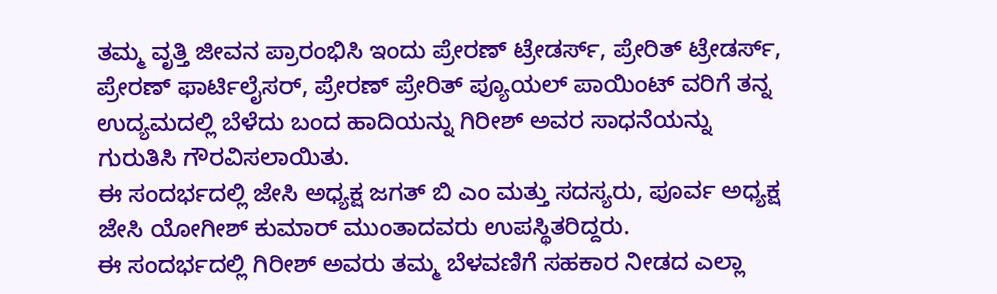ತಮ್ಮ ವೃತ್ತಿ ಜೀವನ ಪ್ರಾರಂಭಿಸಿ ಇಂದು ಪ್ರೇರಣ್ ಟ್ರೇಡರ್ಸ್, ಪ್ರೇರಿತ್ ಟ್ರೇಡರ್ಸ್, ಪ್ರೇರಣ್ ಫಾರ್ಟಿಲೈಸರ್, ಪ್ರೇರಣ್ ಪ್ರೇರಿತ್ ಪ್ಯೂಯಲ್ ಪಾಯಿಂಟ್ ವರಿಗೆ ತನ್ನ ಉದ್ಯಮದಲ್ಲಿ ಬೆಳೆದು ಬಂದ ಹಾದಿಯನ್ನು ಗಿರೀಶ್ ಅವರ ಸಾಧನೆಯನ್ನು ಗುರುತಿಸಿ ಗೌರವಿಸಲಾಯಿತು.
ಈ ಸಂದರ್ಭದಲ್ಲಿ ಜೇಸಿ ಅಧ್ಯಕ್ಷ ಜಗತ್ ಬಿ ಎಂ ಮತ್ತು ಸದಸ್ಯರು, ಪೂರ್ವ ಅಧ್ಯಕ್ಷ ಜೇಸಿ ಯೋಗೀಶ್ ಕುಮಾರ್ ಮುಂತಾದವರು ಉಪಸ್ಥಿತರಿದ್ದರು.
ಈ ಸಂದರ್ಭದಲ್ಲಿ ಗಿರೀಶ್ ಅವರು ತಮ್ಮ ಬೆಳವಣಿಗೆ ಸಹಕಾರ ನೀಡದ ಎಲ್ಲಾ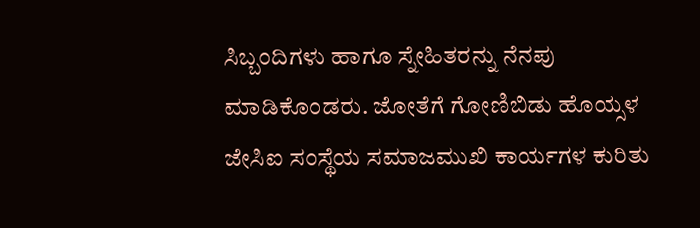ಸಿಬ್ಬಂದಿಗಳು ಹಾಗೂ ಸ್ನೇಹಿತರನ್ನು ನೆನಪು ಮಾಡಿಕೊಂಡರು. ಜೋತೆಗೆ ಗೋಣಿಬಿಡು ಹೊಯ್ಸಳ ಜೇಸಿಐ ಸಂಸ್ಥೆಯ ಸಮಾಜಮುಖಿ ಕಾರ್ಯಗಳ ಕುರಿತು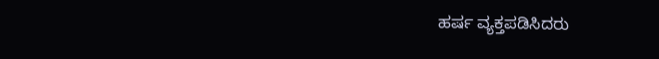ಹರ್ಷ ವ್ಯಕ್ತಪಡಿಸಿದರು